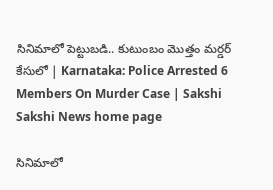సినిమాలో పెట్టుబడి.. కుటుంబం మొత్తం మర్డర్‌ కేసులో | Karnataka: Police Arrested 6 Members On Murder Case | Sakshi
Sakshi News home page

సినిమాలో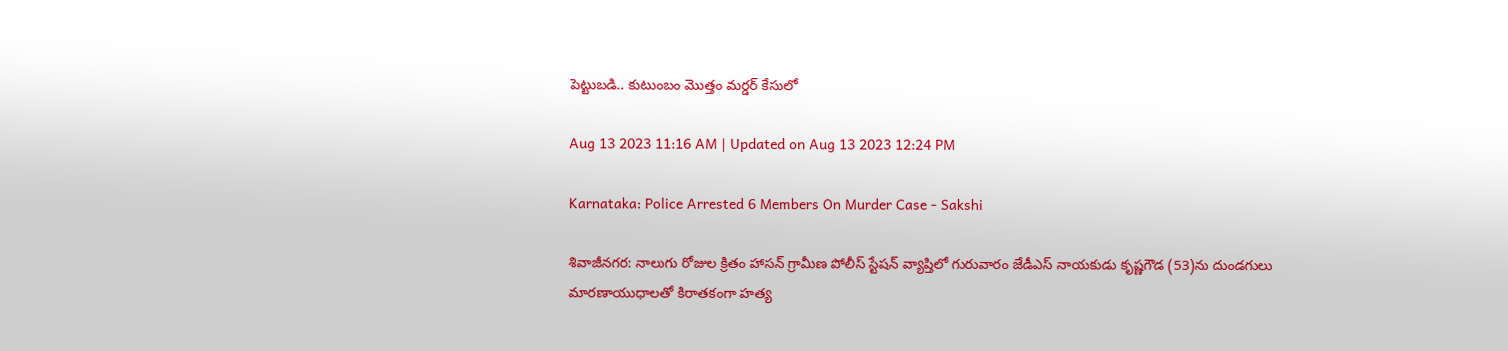పెట్టుబడి.. కుటుంబం మొత్తం మర్డర్‌ కేసులో

Aug 13 2023 11:16 AM | Updated on Aug 13 2023 12:24 PM

Karnataka: Police Arrested 6 Members On Murder Case - Sakshi

శివాజీనగర: నాలుగు రోజుల క్రితం హాసన్‌ గ్రామీణ పోలీస్‌ స్టేషన్‌ వ్యాప్తిలో గురువారం జేడీఎస్‌ నాయకుడు కృష్ణగౌడ (53)ను దుండగులు మారణాయుధాలతో కిరాతకంగా హత్య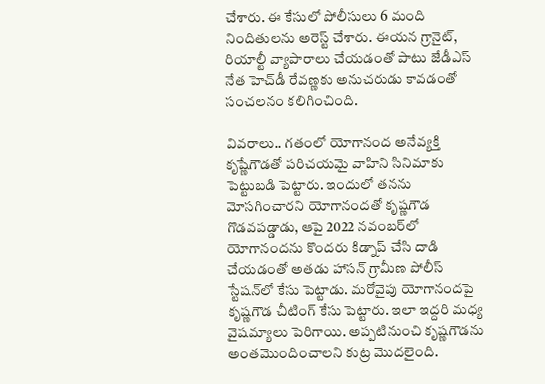చేశారు. ఈ కేసులో పోలీసులు 6 మంది నిందితులను అరెస్ట్‌ చేశారు. ఈయన గ్రానైట్‌, రియాల్టీ వ్యాపారాలు చేయడంతో పాటు జేడీఎస్‌ నేత హెచ్‌డీ రేవణ్ణకు అనుచరుడు కావడంతో సంచలనం కలిగించింది.

వివరాలు.. గతంలో యోగానంద అనేవ్యక్తి కృష్ణేగౌడతో పరిచయమై వాహిని సినిమాకు పెట్టుబడి పెట్టారు. ఇందులో తనను మోసగించారని యోగానందతో కృష్ణగౌడ గొడవపడ్డాడు, ఆపై 2022 నవంబర్‌లో యోగానందను కొందరు కిడ్నాప్‌ చేసి దాడి చేయడంతో అతడు హాసన్‌ గ్రామీణ పోలీస్‌ స్టేషన్‌లో కేసు పెట్టాడు. మరోవైపు యోగానందపై కృష్ణగౌడ చీటింగ్‌ కేసు పెట్టారు. ఇలా ఇద్దరి మధ్య వైషమ్యాలు పెరిగాయి. అప్పటినుంచి కృష్ణగౌడను అంతమొందించాలని కుట్ర మొదలైంది.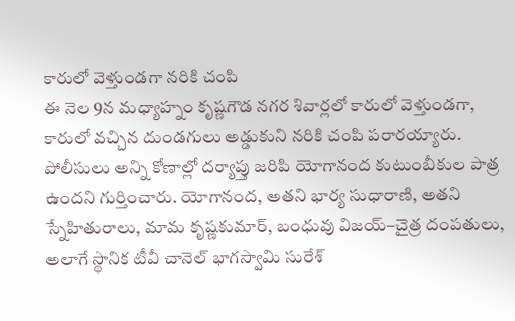కారులో వెళ్తుండగా నరికి చంపి
ఈ నెల 9న మధ్యాహ్నం కృష్ణగౌడ నగర శివార్లలో కారులో వెళ్తుండగా, కారులో వచ్చిన దుండగులు అడ్డుకుని నరికి చంపి పరారయ్యారు. పోలీసులు అన్ని కోణాల్లో దర్యాప్తు జరిపి యోగానంద కుటుంబీకుల పాత్ర ఉందని గుర్తించారు. యోగానంద, అతని భార్య సుధారాణి, అతని స్నేహితురాలు, మామ కృష్ణకుమార్‌, బంధువు విజయ్‌–చైత్ర దంపతులు, అలాగే స్థానిక టీవీ చానెల్‌ భాగస్వామి సురేశ్‌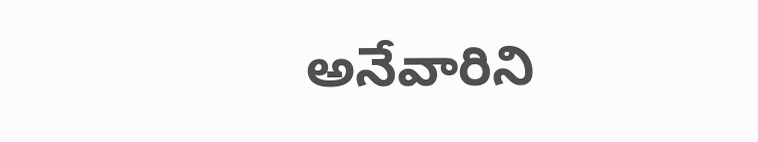అనేవారిని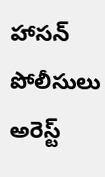హాసన్‌ పోలీసులు అరెస్ట్‌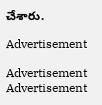చేశారు.

Advertisement

Advertisement
Advertisement